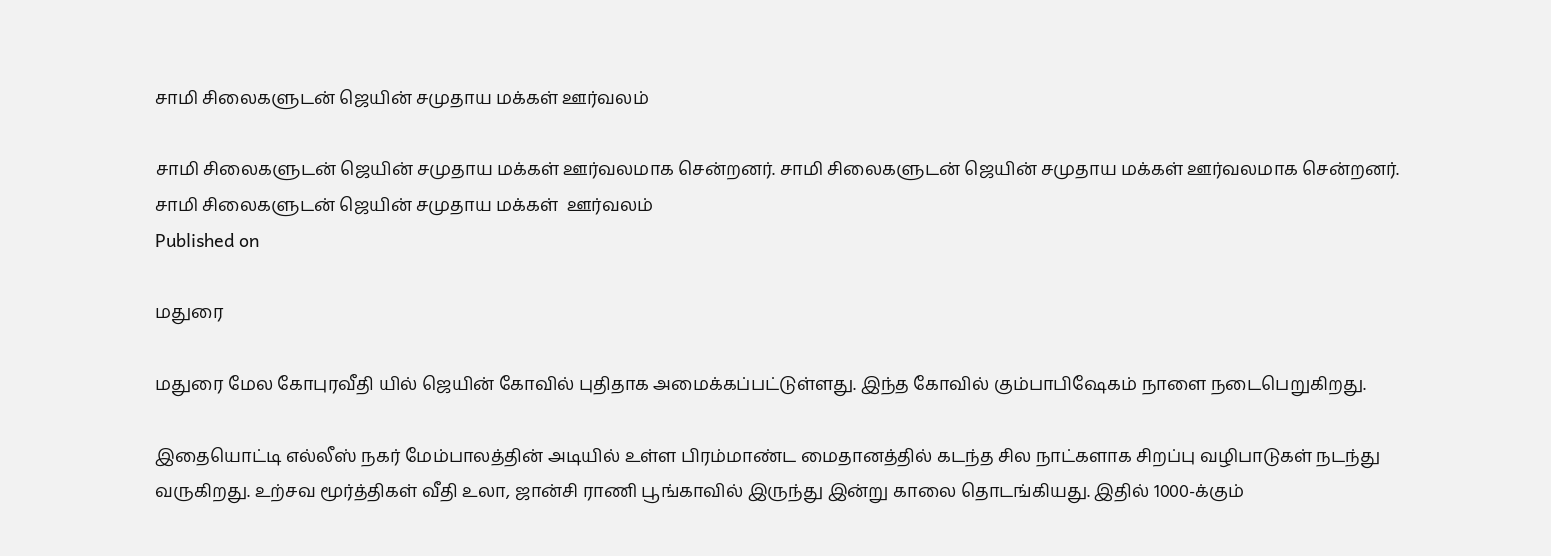சாமி சிலைகளுடன் ஜெயின் சமுதாய மக்கள் ஊர்வலம்

சாமி சிலைகளுடன் ஜெயின் சமுதாய மக்கள் ஊர்வலமாக சென்றனர். சாமி சிலைகளுடன் ஜெயின் சமுதாய மக்கள் ஊர்வலமாக சென்றனர்.
சாமி சிலைகளுடன் ஜெயின் சமுதாய மக்கள்  ஊர்வலம்
Published on

மதுரை

மதுரை மேல கோபுரவீதி யில் ஜெயின் கோவில் புதிதாக அமைக்கப்பட்டுள்ளது. இந்த கோவில் கும்பாபிஷேகம் நாளை நடைபெறுகிறது.

இதையொட்டி எல்லீஸ் நகர் மேம்பாலத்தின் அடியில் உள்ள பிரம்மாண்ட மைதானத்தில் கடந்த சில நாட்களாக சிறப்பு வழிபாடுகள் நடந்து வருகிறது. உற்சவ மூர்த்திகள் வீதி உலா, ஜான்சி ராணி பூங்காவில் இருந்து இன்று காலை தொடங்கியது. இதில் 1000-க்கும்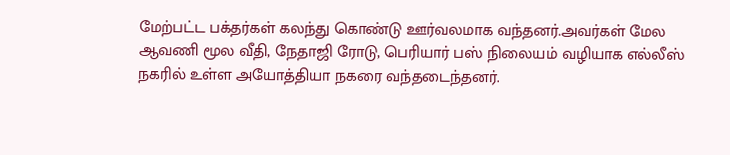மேற்பட்ட பக்தர்கள் கலந்து கொண்டு ஊர்வலமாக வந்தனர்.அவர்கள் மேல ஆவணி மூல வீதி, நேதாஜி ரோடு, பெரியார் பஸ் நிலையம் வழியாக எல்லீஸ் நகரில் உள்ள அயோத்தியா நகரை வந்தடைந்தனர்.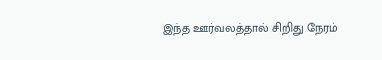இந்த ஊர்வலத்தால் சிறிது நேரம்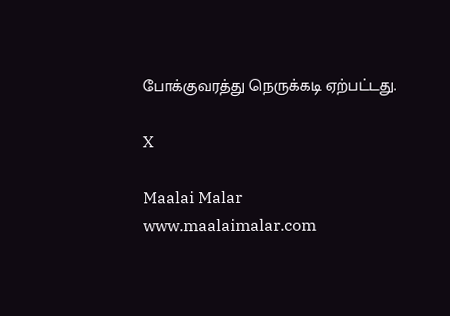போக்குவரத்து நெருக்கடி ஏற்பட்டது.

X

Maalai Malar
www.maalaimalar.com